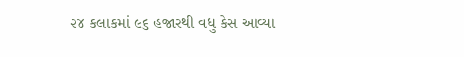૨૪ કલાકમાં ૯૬ હજારથી વધુ કેસ આવ્યા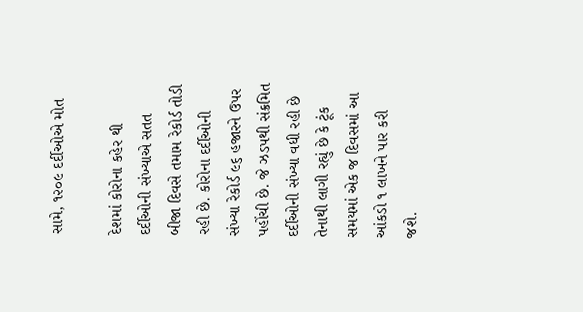સામે, ૧૨૦૯ દર્દીઓએ મોત

દેશમાં કોરોના કહેર થી દર્દીઓની સંખ્યાએ સતત બીજા દિવસે તમામ રેકોર્ડ તોડી રહી છે. કોરોના દર્દીઓની સંખ્યા રેકોર્ડ ૯૬ હજારને ઉપર પહોંચી છે. જે ઝડપથી સંક્રમિત દર્દીઓની સંખ્યા વધી રહી છે તેનાથી લાગી રહ્યું છે કે ટૂંક સમયમાં એક જ દિવસમાં આ આંકડો ૧ લાખને પાર કરી જશે.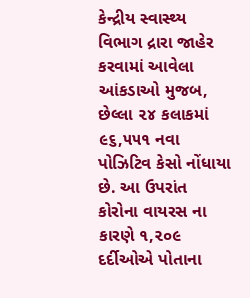કેન્દ્રીય સ્વાસ્થ્ય વિભાગ દ્રારા જાહેર કરવામાં આવેલા આંકડાઓ મુજબ, છેલ્લા ૨૪ કલાકમાં ૯૬,૫૫૧ નવા પોઝિટિવ કેસો નોંધાયા છે. આ ઉપરાંત કોરોના વાયરસ ના કારણે ૧,૨૦૯ દર્દીઓએ પોતાના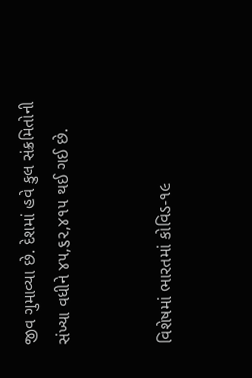જીવ ગુમાવ્યા છે. દેશમાં હવે કુલ સંક્રમિતોની સંખ્યા વધીને ૪૫,૬૨,૪૧૫ થઈ ગઈ છે.


વિશેષમાં ભારતમાં કોવિડ-૧૯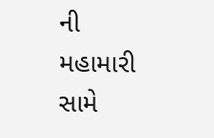ની મહામારી સામે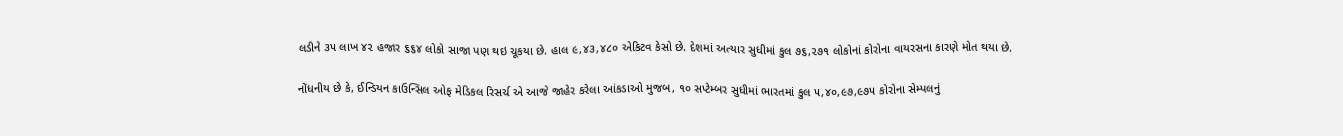લડીને ૩૫ લાખ ૪૨ હજાર ૬૬૪ લોકો સાજા પણ થઇ ચૂકયા છે. હાલ ૯,૪૩,૪૮૦ એકિટવ કેસો છે. દેશમાં અત્યાર સુધીમાં કુલ ૭૬,૨૭૧ લોકોનાં કોરોના વાયરસના કારણે મોત થયા છે.

નોંધનીય છે કે, ઈન્ડિયન કાઉન્સિલ ઓફ મેડિકલ રિસર્ચ એ આજે જાહેર કરેલા આંકડાઓ મુજબ, ૧૦ સપ્ટેમ્બર સુધીમાં ભારતમાં કુલ ૫,૪૦,૯૭,૯૭૫ કોરોના સેમ્પલનું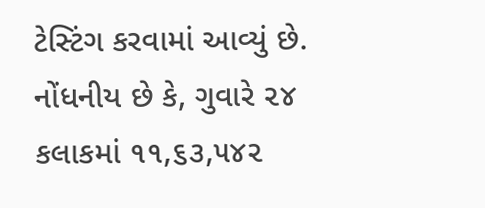ટેસ્ટિંગ કરવામાં આવ્યું છે. નોંધનીય છે કે, ગુવારે ૨૪ કલાકમાં ૧૧,૬૩,૫૪૨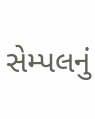સેમ્પલનું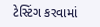ટેસ્ટિંગ કરવામાં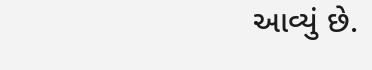આવ્યું છે.